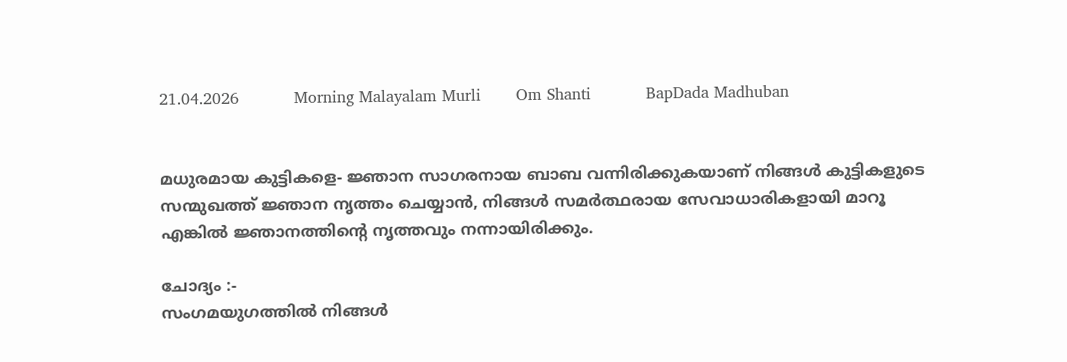21.04.2026           Morning Malayalam Murli       Om Shanti           BapDada Madhuban


മധുരമായ കുട്ടികളെ- ജ്ഞാന സാഗരനായ ബാബ വന്നിരിക്കുകയാണ് നിങ്ങൾ കുട്ടികളുടെ സന്മുഖത്ത് ജ്ഞാന നൃത്തം ചെയ്യാൻ, നിങ്ങൾ സമർത്ഥരായ സേവാധാരികളായി മാറൂ എങ്കിൽ ജ്ഞാനത്തിന്റെ നൃത്തവും നന്നായിരിക്കും.

ചോദ്യം :-
സംഗമയുഗത്തിൽ നിങ്ങൾ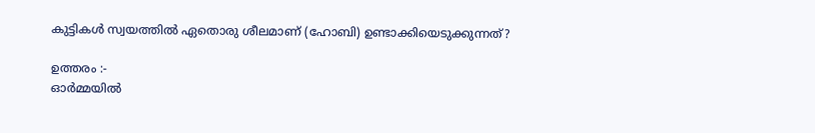കുട്ടികൾ സ്വയത്തിൽ ഏതൊരു ശീലമാണ് (ഹോബി) ഉണ്ടാക്കിയെടുക്കുന്നത്?

ഉത്തരം :-
ഓർമ്മയിൽ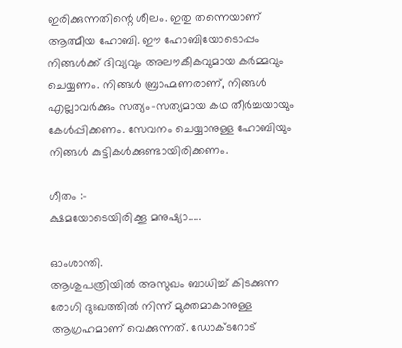ഇരിക്കുന്നതിന്റെ ശീലം. ഇതു തന്നെയാണ് ആത്മീയ ഹോബി. ഈ ഹോബിയോടൊപ്പം നിങ്ങൾക്ക് ദിവ്യവും അലൗകീകവുമായ കർമ്മവും ചെയ്യണം. നിങ്ങൾ ബ്രാഹ്മണരാണ്, നിങ്ങൾ എല്ലാവർക്കും സത്യം-സത്യമായ കഥ തീർച്ചയായും കേൾപ്പിക്കണം. സേവനം ചെയ്യാനുള്ള ഹോബിയും നിങ്ങൾ കുട്ടികൾക്കുണ്ടായിരിക്കണം.

ഗീതം :-
ക്ഷമയോടെയിരിക്കൂ മനുഷ്യാ.....

ഓംശാന്തി.
ആശുപത്രിയിൽ അസുഖം ബാധിച്ച് കിടക്കുന്ന രോഗി ദുഃഖത്തിൽ നിന്ന് മുക്തമാകാനുള്ള ആഗ്രഹമാണ് വെക്കുന്നത്. ഡോക്ടറോട്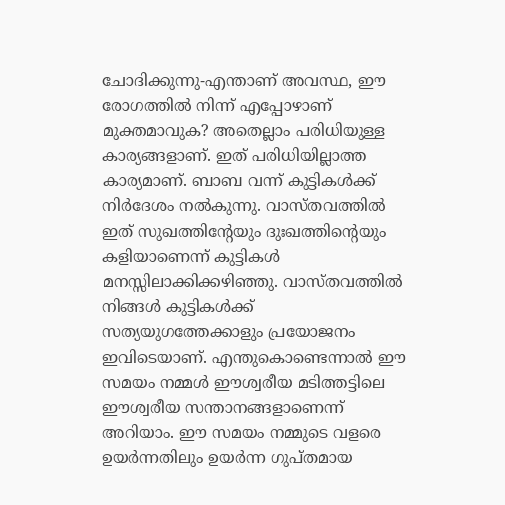ചോദിക്കുന്നു-എന്താണ് അവസ്ഥ, ഈ രോഗത്തിൽ നിന്ന് എപ്പോഴാണ് മുക്തമാവുക? അതെല്ലാം പരിധിയുള്ള കാര്യങ്ങളാണ്. ഇത് പരിധിയില്ലാത്ത കാര്യമാണ്. ബാബ വന്ന് കുട്ടികൾക്ക് നിർദേശം നൽകുന്നു. വാസ്തവത്തിൽ ഇത് സുഖത്തിന്റേയും ദുഃഖത്തിന്റെയും കളിയാണെന്ന് കുട്ടികൾ മനസ്സിലാക്കിക്കഴിഞ്ഞു. വാസ്തവത്തിൽ നിങ്ങൾ കുട്ടികൾക്ക് സത്യയുഗത്തേക്കാളും പ്രയോജനം ഇവിടെയാണ്. എന്തുകൊണ്ടെന്നാൽ ഈ സമയം നമ്മൾ ഈശ്വരീയ മടിത്തട്ടിലെ ഈശ്വരീയ സന്താനങ്ങളാണെന്ന് അറിയാം. ഈ സമയം നമ്മുടെ വളരെ ഉയർന്നതിലും ഉയർന്ന ഗുപ്തമായ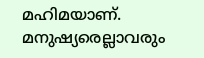മഹിമയാണ്. മനുഷ്യരെല്ലാവരും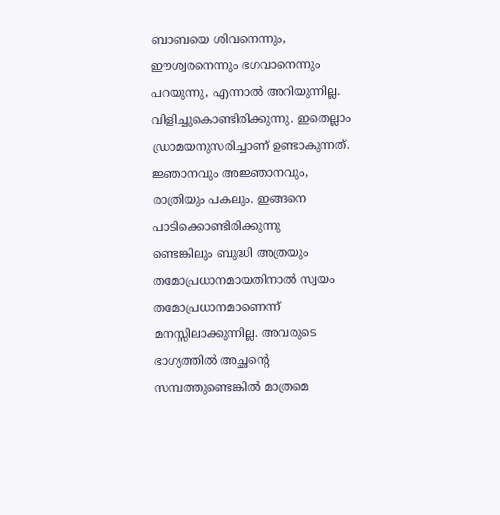ബാബയെ ശിവനെന്നും, ഈശ്വരനെന്നും ഭഗവാനെന്നും പറയുന്നു, എന്നാൽ അറിയുന്നില്ല. വിളിച്ചുകൊണ്ടിരിക്കുന്നു. ഇതെല്ലാം ഡ്രാമയനുസരിച്ചാണ് ഉണ്ടാകുന്നത്. ജ്ഞാനവും അജ്ഞാനവും, രാത്രിയും പകലും. ഇങ്ങനെ പാടിക്കൊണ്ടിരിക്കുന്നു
ണ്ടെങ്കിലും ബുദ്ധി അത്രയും തമോപ്രധാനമായതിനാൽ സ്വയം തമോപ്രധാനമാണെന്ന് മനസ്സിലാക്കുന്നില്ല. അവരുടെ ഭാഗ്യത്തിൽ അച്ഛന്റെ സമ്പത്തുണ്ടെങ്കിൽ മാത്രമെ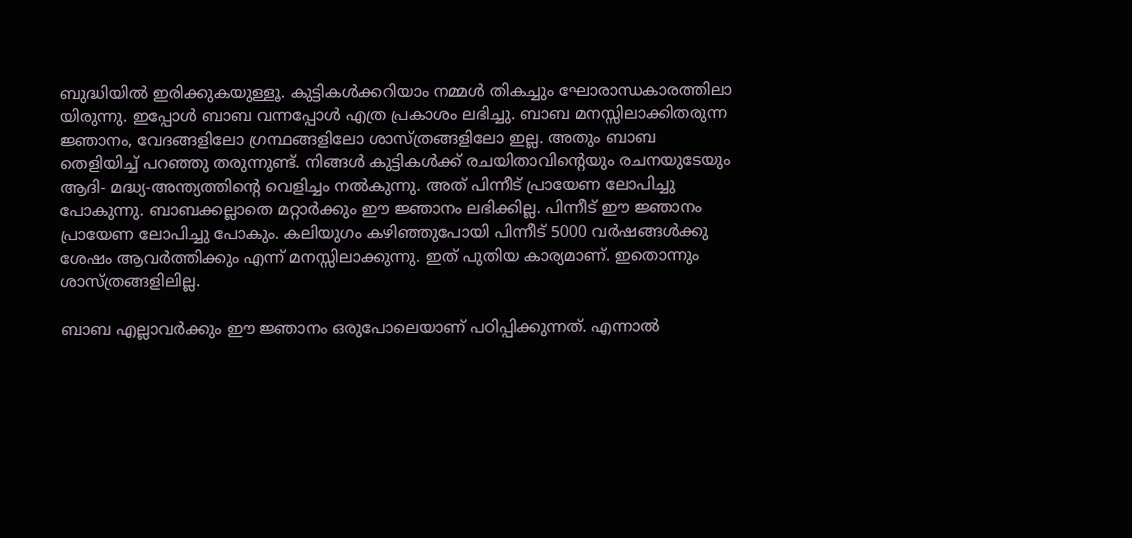ബുദ്ധിയിൽ ഇരിക്കുകയുള്ളൂ. കുട്ടികൾക്കറിയാം നമ്മൾ തികച്ചും ഘോരാന്ധകാരത്തിലാ
യിരുന്നു. ഇപ്പോൾ ബാബ വന്നപ്പോൾ എത്ര പ്രകാശം ലഭിച്ചു. ബാബ മനസ്സിലാക്കിതരുന്ന ജ്ഞാനം, വേദങ്ങളിലോ ഗ്രന്ഥങ്ങളിലോ ശാസ്ത്രങ്ങളിലോ ഇല്ല. അതും ബാബ തെളിയിച്ച് പറഞ്ഞു തരുന്നുണ്ട്. നിങ്ങൾ കുട്ടികൾക്ക് രചയിതാവിന്റെയും രചനയുടേയും ആദി- മദ്ധ്യ-അന്ത്യത്തിന്റെ വെളിച്ചം നൽകുന്നു. അത് പിന്നീട് പ്രായേണ ലോപിച്ചു പോകുന്നു. ബാബക്കല്ലാതെ മറ്റാർക്കും ഈ ജ്ഞാനം ലഭിക്കില്ല. പിന്നീട് ഈ ജ്ഞാനം പ്രായേണ ലോപിച്ചു പോകും. കലിയുഗം കഴിഞ്ഞുപോയി പിന്നീട് 5000 വർഷങ്ങൾക്കു ശേഷം ആവർത്തിക്കും എന്ന് മനസ്സിലാക്കുന്നു. ഇത് പുതിയ കാര്യമാണ്. ഇതൊന്നും ശാസ്ത്രങ്ങളിലില്ല.

ബാബ എല്ലാവർക്കും ഈ ജ്ഞാനം ഒരുപോലെയാണ് പഠിപ്പിക്കുന്നത്. എന്നാൽ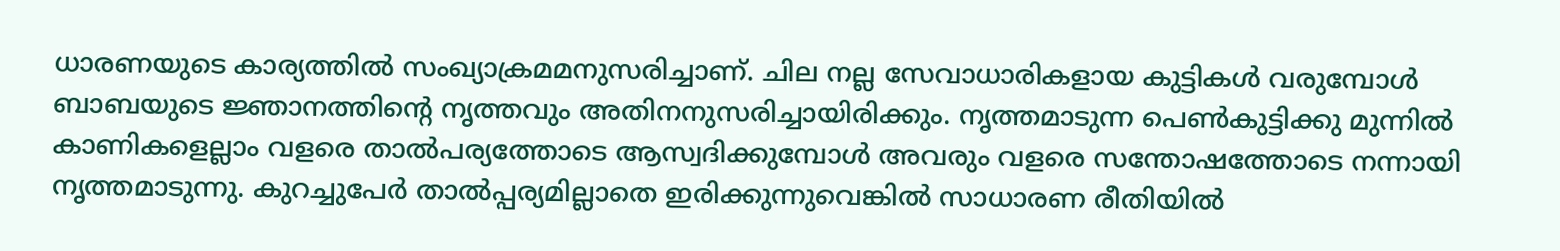ധാരണയുടെ കാര്യത്തിൽ സംഖ്യാക്രമമനുസരിച്ചാണ്. ചില നല്ല സേവാധാരികളായ കുട്ടികൾ വരുമ്പോൾ ബാബയുടെ ജ്ഞാനത്തിന്റെ നൃത്തവും അതിനനുസരിച്ചായിരിക്കും. നൃത്തമാടുന്ന പെൺകുട്ടിക്കു മുന്നിൽ കാണികളെല്ലാം വളരെ താൽപര്യത്തോടെ ആസ്വദിക്കുമ്പോൾ അവരും വളരെ സന്തോഷത്തോടെ നന്നായി നൃത്തമാടുന്നു. കുറച്ചുപേർ താൽപ്പര്യമില്ലാതെ ഇരിക്കുന്നുവെങ്കിൽ സാധാരണ രീതിയിൽ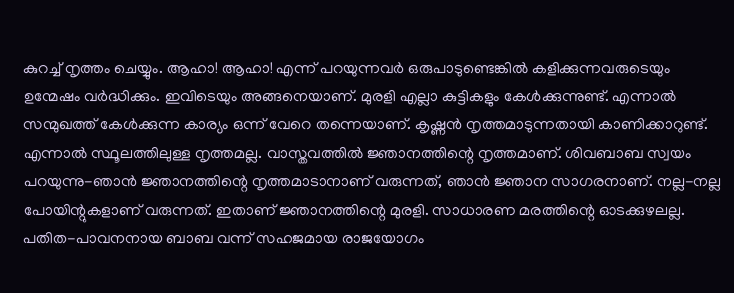കുറച്ച് നൃത്തം ചെയ്യും. ആഹാ! ആഹാ! എന്ന് പറയുന്നവർ ഒരുപാടുണ്ടെങ്കിൽ കളിക്കുന്നവരുടെയും ഉന്മേഷം വർദ്ധിക്കും. ഇവിടെയും അങ്ങനെയാണ്. മുരളി എല്ലാ കുട്ടികളും കേൾക്കുന്നുണ്ട്. എന്നാൽ സന്മുഖത്ത് കേൾക്കുന്ന കാര്യം ഒന്ന് വേറെ തന്നെയാണ്. കൃഷ്ണൻ നൃത്തമാടുന്നതായി കാണിക്കാറുണ്ട്. എന്നാൽ സ്ഥൂലത്തിലുള്ള നൃത്തമല്ല. വാസ്തവത്തിൽ ജ്ഞാനത്തിന്റെ നൃത്തമാണ്. ശിവബാബ സ്വയം പറയുന്നു-ഞാൻ ജ്ഞാനത്തിന്റെ നൃത്തമാടാനാണ് വരുന്നത്, ഞാൻ ജ്ഞാന സാഗരനാണ്. നല്ല-നല്ല പോയിന്റുകളാണ് വരുന്നത്. ഇതാണ് ജ്ഞാനത്തിന്റെ മുരളി. സാധാരണ മരത്തിന്റെ ഓടക്കുഴലല്ല. പതിത-പാവനനായ ബാബ വന്ന് സഹജമായ രാജയോഗം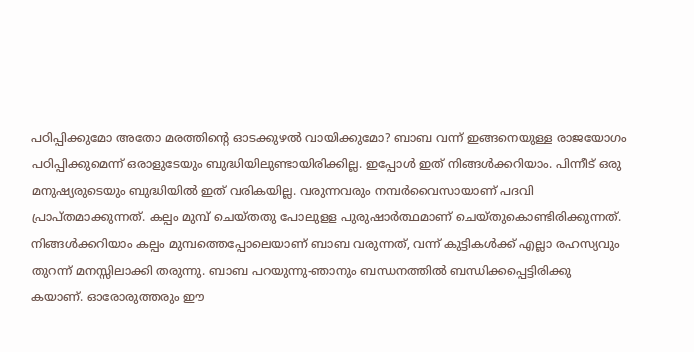പഠിപ്പിക്കുമോ അതോ മരത്തിന്റെ ഓടക്കുഴൽ വായിക്കുമോ? ബാബ വന്ന് ഇങ്ങനെയുള്ള രാജയോഗം പഠിപ്പിക്കുമെന്ന് ഒരാളുടേയും ബുദ്ധിയിലുണ്ടായിരിക്കില്ല. ഇപ്പോൾ ഇത് നിങ്ങൾക്കറിയാം. പിന്നീട് ഒരു മനുഷ്യരുടെയും ബുദ്ധിയിൽ ഇത് വരികയില്ല. വരുന്നവരും നമ്പർവൈസായാണ് പദവി പ്രാപ്തമാക്കുന്നത്. കല്പം മുമ്പ് ചെയ്തതു പോലുളള പുരുഷാർത്ഥമാണ് ചെയ്തുകൊണ്ടിരിക്കുന്നത്. നിങ്ങൾക്കറിയാം കല്പം മുമ്പത്തെപ്പോലെയാണ് ബാബ വരുന്നത്, വന്ന് കുട്ടികൾക്ക് എല്ലാ രഹസ്യവും തുറന്ന് മനസ്സിലാക്കി തരുന്നു. ബാബ പറയുന്നു-ഞാനും ബന്ധനത്തിൽ ബന്ധിക്കപ്പെട്ടിരിക്കു
കയാണ്. ഓരോരുത്തരും ഈ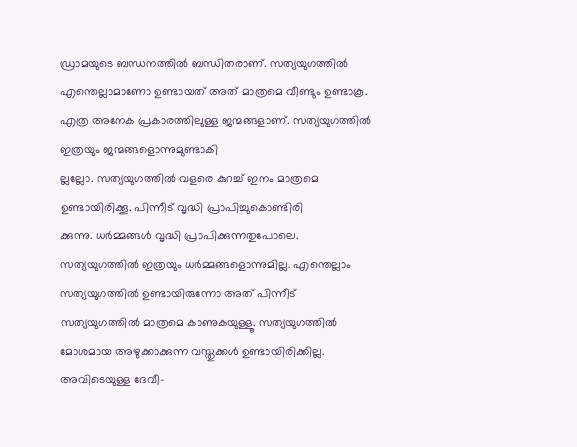ഡ്രാമയുടെ ബന്ധനത്തിൽ ബന്ധിതരാണ്. സത്യയുഗത്തിൽ എന്തെല്ലാമാണോ ഉണ്ടായത് അത് മാത്രമെ വീണ്ടും ഉണ്ടാകൂ. എത്ര അനേക പ്രകാരത്തിലുള്ള ജന്മങ്ങളാണ്. സത്യയുഗത്തിൽ ഇത്രയും ജന്മങ്ങളൊന്നുമുണ്ടാകി
ല്ലല്ലോ. സത്യയുഗത്തിൽ വളരെ കുറച്ച് ഇനം മാത്രമെ ഉണ്ടായിരിക്കൂ. പിന്നീട് വൃദ്ധി പ്രാപിച്ചുകൊണ്ടിരി
ക്കുന്നു. ധർമ്മങ്ങൾ വൃദ്ധി പ്രാപിക്കുന്നതുപോലെ. സത്യയുഗത്തിൽ ഇത്രയും ധർമ്മങ്ങളൊന്നുമില്ല. എന്തെല്ലാം സത്യയുഗത്തിൽ ഉണ്ടായിരുന്നോ അത് പിന്നീട് സത്യയുഗത്തിൽ മാത്രമെ കാണുകയുള്ളൂ. സത്യയുഗത്തിൽ മോശമായ അഴുക്കാക്കുന്ന വസ്തുക്കൾ ഉണ്ടായിരിക്കില്ല. അവിടെയുള്ള ദേവീ-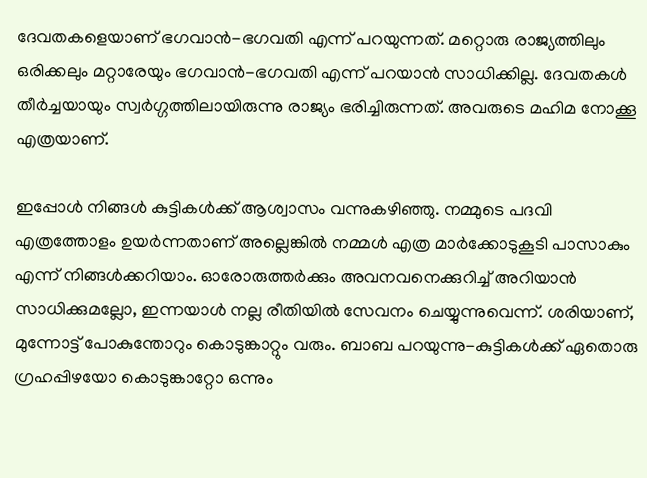ദേവതകളെയാണ് ഭഗവാൻ-ഭഗവതി എന്ന് പറയുന്നത്. മറ്റൊരു രാജ്യത്തിലും ഒരിക്കലും മറ്റാരേയും ഭഗവാൻ-ഭഗവതി എന്ന് പറയാൻ സാധിക്കില്ല. ദേവതകൾ തീർച്ചയായും സ്വർഗ്ഗത്തിലായിരുന്നു രാജ്യം ഭരിച്ചിരുന്നത്. അവരുടെ മഹിമ നോക്കൂ എത്രയാണ്.

ഇപ്പോൾ നിങ്ങൾ കുട്ടികൾക്ക് ആശ്വാസം വന്നുകഴിഞ്ഞു. നമ്മുടെ പദവി എത്രത്തോളം ഉയർന്നതാണ് അല്ലെങ്കിൽ നമ്മൾ എത്ര മാർക്കോടുകൂടി പാസാകും എന്ന് നിങ്ങൾക്കറിയാം. ഓരോരുത്തർക്കും അവനവനെക്കുറിച്ച് അറിയാൻ സാധിക്കുമല്ലോ, ഇന്നയാൾ നല്ല രീതിയിൽ സേവനം ചെയ്യുന്നുവെന്ന്. ശരിയാണ്, മുന്നോട്ട് പോകുന്തോറും കൊടുങ്കാറ്റും വരും. ബാബ പറയുന്നു-കുട്ടികൾക്ക് ഏതൊരു ഗ്രഹപ്പിഴയോ കൊടുങ്കാറ്റോ ഒന്നും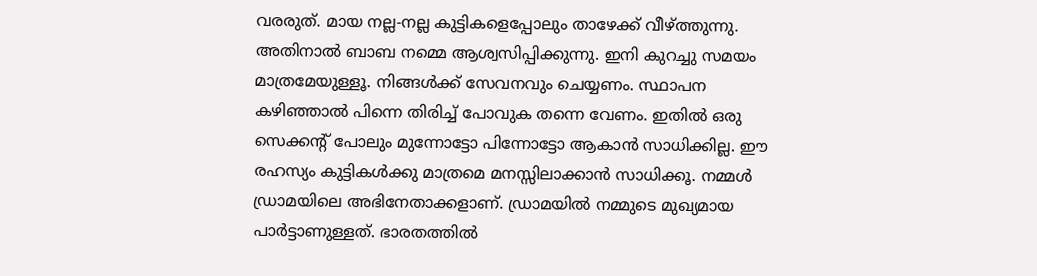വരരുത്. മായ നല്ല-നല്ല കുട്ടികളെപ്പോലും താഴേക്ക് വീഴ്ത്തുന്നു. അതിനാൽ ബാബ നമ്മെ ആശ്വസിപ്പിക്കുന്നു. ഇനി കുറച്ചു സമയം മാത്രമേയുള്ളൂ. നിങ്ങൾക്ക് സേവനവും ചെയ്യണം. സ്ഥാപന കഴിഞ്ഞാൽ പിന്നെ തിരിച്ച് പോവുക തന്നെ വേണം. ഇതിൽ ഒരു സെക്കന്റ് പോലും മുന്നോട്ടോ പിന്നോട്ടോ ആകാൻ സാധിക്കില്ല. ഈ രഹസ്യം കുട്ടികൾക്കു മാത്രമെ മനസ്സിലാക്കാൻ സാധിക്കൂ. നമ്മൾ ഡ്രാമയിലെ അഭിനേതാക്കളാണ്. ഡ്രാമയിൽ നമ്മുടെ മുഖ്യമായ പാർട്ടാണുള്ളത്. ഭാരതത്തിൽ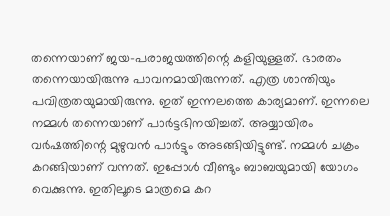തന്നെയാണ് ജയ-പരാജയത്തിന്റെ കളിയുള്ളത്. ഭാരതം തന്നെയായിരുന്നു പാവനമായിരുന്നത്. എത്ര ശാന്തിയും പവിത്രതയുമായിരുന്നു. ഇത് ഇന്നലത്തെ കാര്യമാണ്. ഇന്നലെ നമ്മൾ തന്നെയാണ് പാർട്ടഭിനയിച്ചത്. അയ്യായിരം വർഷത്തിന്റെ മുഴുവൻ പാർട്ടും അടങ്ങിയിട്ടുണ്ട്. നമ്മൾ ചക്രം കറങ്ങിയാണ് വന്നത്. ഇപ്പോൾ വീണ്ടും ബാബയുമായി യോഗം വെക്കുന്നു. ഇതിലൂടെ മാത്രമെ കറ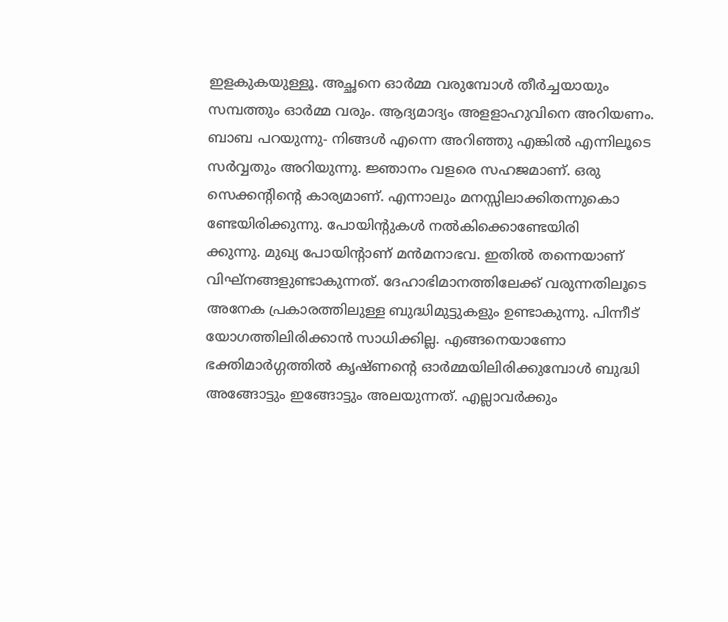ഇളകുകയുള്ളൂ. അച്ഛനെ ഓർമ്മ വരുമ്പോൾ തീർച്ചയായും സമ്പത്തും ഓർമ്മ വരും. ആദ്യമാദ്യം അളളാഹുവിനെ അറിയണം. ബാബ പറയുന്നു- നിങ്ങൾ എന്നെ അറിഞ്ഞു എങ്കിൽ എന്നിലൂടെ സർവ്വതും അറിയുന്നു. ജ്ഞാനം വളരെ സഹജമാണ്. ഒരു സെക്കന്റിന്റെ കാര്യമാണ്. എന്നാലും മനസ്സിലാക്കിതന്നുകൊ
ണ്ടേയിരിക്കുന്നു. പോയിന്റുകൾ നൽകിക്കൊണ്ടേയിരി
ക്കുന്നു. മുഖ്യ പോയിന്റാണ് മൻമനാഭവ. ഇതിൽ തന്നെയാണ് വിഘ്നങ്ങളുണ്ടാകുന്നത്. ദേഹാഭിമാനത്തിലേക്ക് വരുന്നതിലൂടെ അനേക പ്രകാരത്തിലുള്ള ബുദ്ധിമുട്ടുകളും ഉണ്ടാകുന്നു. പിന്നീട് യോഗത്തിലിരിക്കാൻ സാധിക്കില്ല. എങ്ങനെയാണോ ഭക്തിമാർഗ്ഗത്തിൽ കൃഷ്ണന്റെ ഓർമ്മയിലിരിക്കുമ്പോൾ ബുദ്ധി അങ്ങോട്ടും ഇങ്ങോട്ടും അലയുന്നത്. എല്ലാവർക്കും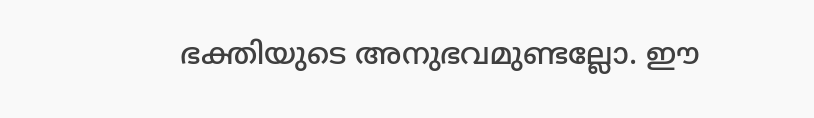ഭക്തിയുടെ അനുഭവമുണ്ടല്ലോ. ഈ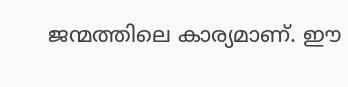ജന്മത്തിലെ കാര്യമാണ്. ഈ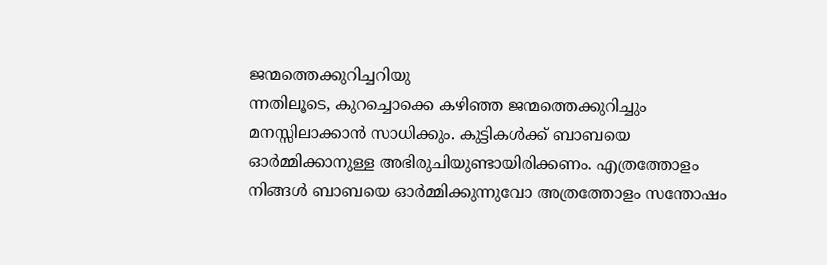ജന്മത്തെക്കുറിച്ചറിയു
ന്നതിലൂടെ, കുറച്ചൊക്കെ കഴിഞ്ഞ ജന്മത്തെക്കുറിച്ചും മനസ്സിലാക്കാൻ സാധിക്കും. കുട്ടികൾക്ക് ബാബയെ ഓർമ്മിക്കാനുള്ള അഭിരുചിയുണ്ടായിരിക്കണം. എത്രത്തോളം നിങ്ങൾ ബാബയെ ഓർമ്മിക്കുന്നുവോ അത്രത്തോളം സന്തോഷം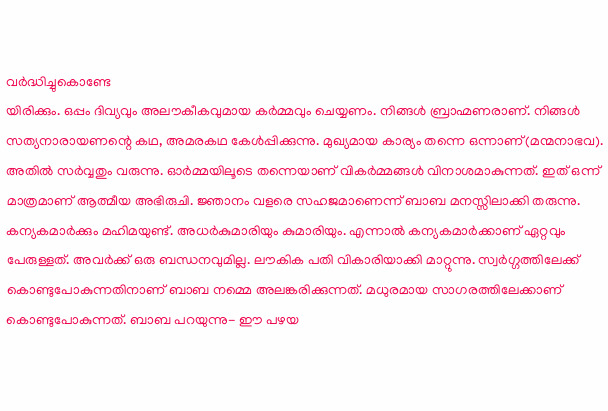വർദ്ധിച്ചുകൊണ്ടേ
യിരിക്കും. ഒപ്പം ദിവ്യവും അലൗകീകവുമായ കർമ്മവും ചെയ്യണം. നിങ്ങൾ ബ്രാഹ്മണരാണ്. നിങ്ങൾ സത്യനാരായണന്റെ കഥ, അമരകഥ കേൾപ്പിക്കുന്നു. മുഖ്യമായ കാര്യം തന്നെ ഒന്നാണ്(മന്മനാഭവ). അതിൽ സർവ്വതും വരുന്നു. ഓർമ്മയിലൂടെ തന്നെയാണ് വികർമ്മങ്ങൾ വിനാശമാകുന്നത്. ഇത് ഒന്ന് മാത്രമാണ് ആത്മീയ അഭിരുചി. ജ്ഞാനം വളരെ സഹജമാണെന്ന് ബാബ മനസ്സിലാക്കി തരുന്നു. കന്യകമാർക്കും മഹിമയുണ്ട്. അധർകുമാരിയും കുമാരിയും. എന്നാൽ കന്യകമാർക്കാണ് ഏറ്റവും പേരുള്ളത്. അവർക്ക് ഒരു ബന്ധനവുമില്ല. ലൗകിക പതി വികാരിയാക്കി മാറ്റുന്നു. സ്വർഗ്ഗത്തിലേക്ക് കൊണ്ടുപോകുന്നതിനാണ് ബാബ നമ്മെ അലങ്കരിക്കുന്നത്. മധുരമായ സാഗരത്തിലേക്കാണ് കൊണ്ടുപോകുന്നത്. ബാബ പറയുന്നു- ഈ പഴയ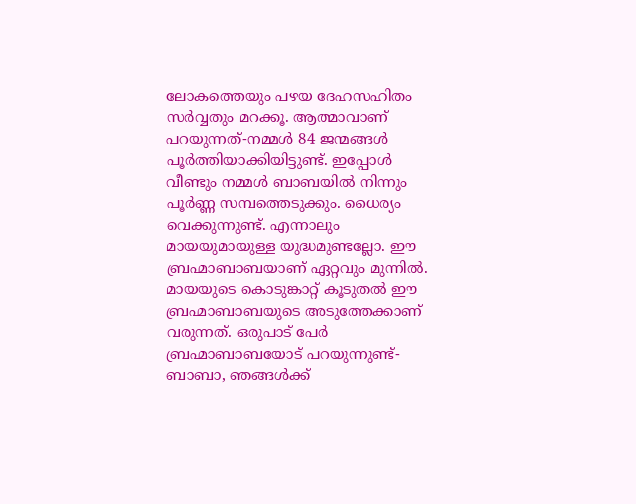ലോകത്തെയും പഴയ ദേഹസഹിതം സർവ്വതും മറക്കൂ. ആത്മാവാണ് പറയുന്നത്-നമ്മൾ 84 ജന്മങ്ങൾ പൂർത്തിയാക്കിയിട്ടുണ്ട്. ഇപ്പോൾ വീണ്ടും നമ്മൾ ബാബയിൽ നിന്നും പൂർണ്ണ സമ്പത്തെടുക്കും. ധൈര്യം വെക്കുന്നുണ്ട്. എന്നാലും മായയുമായുള്ള യുദ്ധമുണ്ടല്ലോ. ഈ ബ്രഹ്മാബാബയാണ് ഏറ്റവും മുന്നിൽ. മായയുടെ കൊടുങ്കാറ്റ് കൂടുതൽ ഈ ബ്രഹ്മാബാബയുടെ അടുത്തേക്കാണ് വരുന്നത്. ഒരുപാട് പേർ ബ്രഹ്മാബാബയോട് പറയുന്നുണ്ട്-ബാബാ, ഞങ്ങൾക്ക്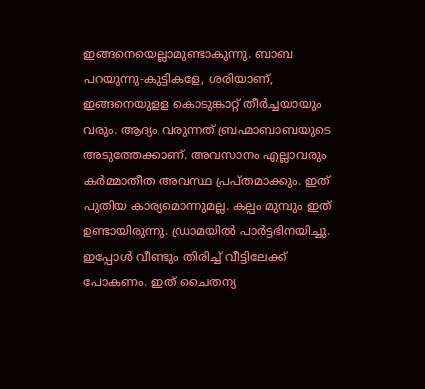ഇങ്ങനെയെല്ലാമുണ്ടാകുന്നു. ബാബ പറയുന്നു-കുട്ടികളേ, ശരിയാണ്, ഇങ്ങനെയുളള കൊടുങ്കാറ്റ് തീർച്ചയായും വരും. ആദ്യം വരുന്നത് ബ്രഹ്മാബാബയുടെ അടുത്തേക്കാണ്. അവസാനം എല്ലാവരും കർമ്മാതീത അവസ്ഥ പ്രപ്തമാക്കും. ഇത് പുതിയ കാര്യമൊന്നുമല്ല. കല്പം മുമ്പും ഇത് ഉണ്ടായിരുന്നു. ഡ്രാമയിൽ പാർട്ടഭിനയിച്ചു. ഇപ്പോൾ വീണ്ടും തിരിച്ച് വീട്ടിലേക്ക് പോകണം. ഇത് ചൈതന്യ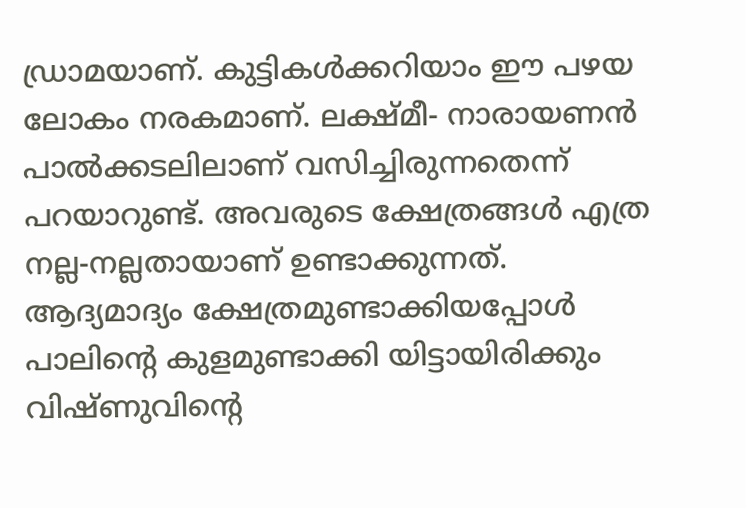ഡ്രാമയാണ്. കുട്ടികൾക്കറിയാം ഈ പഴയ ലോകം നരകമാണ്. ലക്ഷ്മീ- നാരായണൻ പാൽക്കടലിലാണ് വസിച്ചിരുന്നതെന്ന് പറയാറുണ്ട്. അവരുടെ ക്ഷേത്രങ്ങൾ എത്ര നല്ല-നല്ലതായാണ് ഉണ്ടാക്കുന്നത്. ആദ്യമാദ്യം ക്ഷേത്രമുണ്ടാക്കിയപ്പോൾ പാലിന്റെ കുളമുണ്ടാക്കി യിട്ടായിരിക്കും വിഷ്ണുവിന്റെ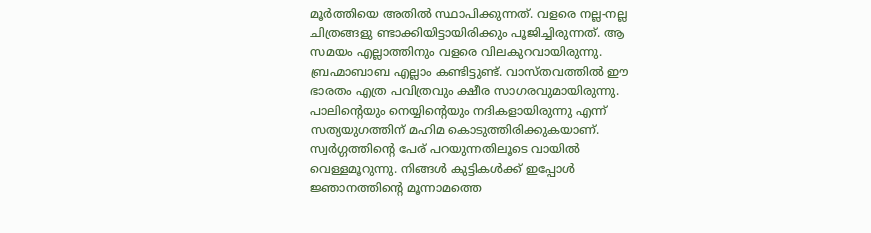മൂർത്തിയെ അതിൽ സ്ഥാപിക്കുന്നത്. വളരെ നല്ല-നല്ല ചിത്രങ്ങളു ണ്ടാക്കിയിട്ടായിരിക്കും പൂജിച്ചിരുന്നത്. ആ സമയം എല്ലാത്തിനും വളരെ വിലകുറവായിരുന്നു. ബ്രഹ്മാബാബ എല്ലാം കണ്ടിട്ടുണ്ട്. വാസ്തവത്തിൽ ഈ ഭാരതം എത്ര പവിത്രവും ക്ഷീര സാഗരവുമായിരുന്നു. പാലിന്റെയും നെയ്യിന്റെയും നദികളായിരുന്നു എന്ന് സത്യയുഗത്തിന് മഹിമ കൊടുത്തിരിക്കുകയാണ്. സ്വർഗ്ഗത്തിന്റെ പേര് പറയുന്നതിലൂടെ വായിൽ വെള്ളമൂറുന്നു. നിങ്ങൾ കുട്ടികൾക്ക് ഇപ്പോൾ ജ്ഞാനത്തിന്റെ മൂന്നാമത്തെ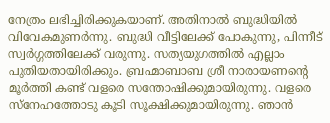നേത്രം ലഭിച്ചിരിക്കുകയാണ്. അതിനാൽ ബുദ്ധിയിൽ വിവേകമുണർന്നു. ബുദ്ധി വീട്ടിലേക്ക് പോകുന്നു, പിന്നീട് സ്വർഗ്ഗത്തിലേക്ക് വരുന്നു. സത്യയുഗത്തിൽ എല്ലാം പുതിയതായിരിക്കും. ബ്രഹ്മാബാബ ശ്രീ നാരായണന്റെ മൂർത്തി കണ്ട് വളരെ സന്തോഷിക്കുമായിരുന്നു. വളരെ സ്നേഹത്തോടു കൂടി സൂക്ഷിക്കുമായിരുന്നു. ഞാൻ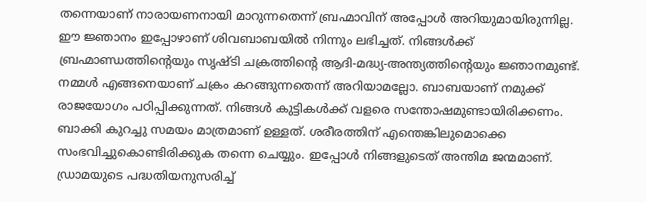തന്നെയാണ് നാരായണനായി മാറുന്നതെന്ന് ബ്രഹ്മാവിന് അപ്പോൾ അറിയുമായിരുന്നില്ല. ഈ ജ്ഞാനം ഇപ്പോഴാണ് ശിവബാബയിൽ നിന്നും ലഭിച്ചത്. നിങ്ങൾക്ക് ബ്രഹ്മാണ്ഡത്തിന്റെയും സൃഷ്ടി ചക്രത്തിന്റെ ആദി-മദ്ധ്യ-അന്ത്യത്തിന്റെയും ജ്ഞാനമുണ്ട്. നമ്മൾ എങ്ങനെയാണ് ചക്രം കറങ്ങുന്നതെന്ന് അറിയാമല്ലോ. ബാബയാണ് നമുക്ക് രാജയോഗം പഠിപ്പിക്കുന്നത്. നിങ്ങൾ കുട്ടികൾക്ക് വളരെ സന്തോഷമുണ്ടായിരിക്കണം. ബാക്കി കുറച്ചു സമയം മാത്രമാണ് ഉള്ളത്. ശരീരത്തിന് എന്തെങ്കിലുമൊക്കെ സംഭവിച്ചുകൊണ്ടിരിക്കുക തന്നെ ചെയ്യും. ഇപ്പോൾ നിങ്ങളുടെത് അന്തിമ ജന്മമാണ്. ഡ്രാമയുടെ പദ്ധതിയനുസരിച്ച്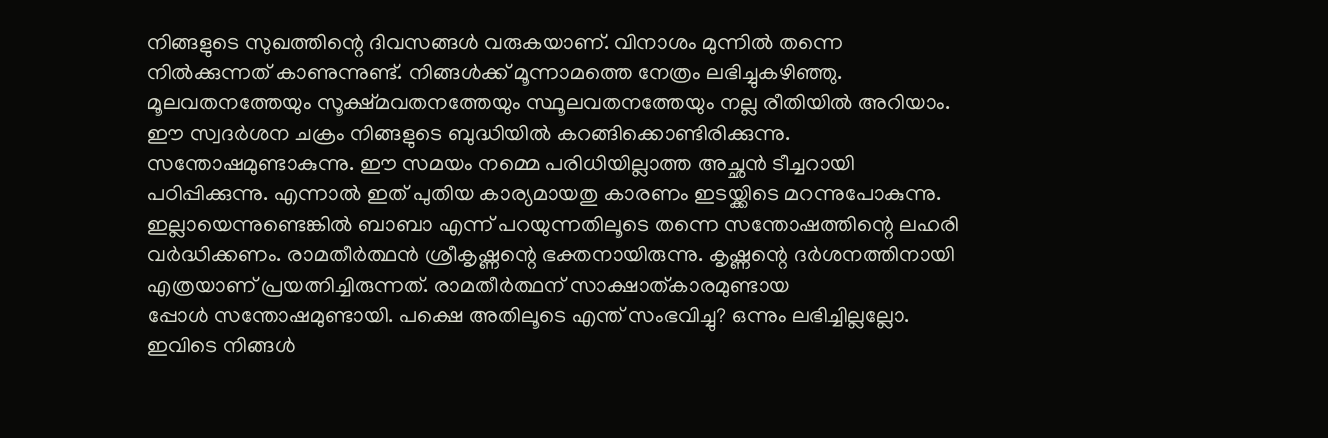നിങ്ങളുടെ സുഖത്തിന്റെ ദിവസങ്ങൾ വരുകയാണ്. വിനാശം മുന്നിൽ തന്നെ നിൽക്കുന്നത് കാണുന്നുണ്ട്. നിങ്ങൾക്ക് മൂന്നാമത്തെ നേത്രം ലഭിച്ചുകഴിഞ്ഞു. മൂലവതനത്തേയും സൂക്ഷ്മവതനത്തേയും സ്ഥൂലവതനത്തേയും നല്ല രീതിയിൽ അറിയാം. ഈ സ്വദർശന ചക്രം നിങ്ങളുടെ ബുദ്ധിയിൽ കറങ്ങിക്കൊണ്ടിരിക്കുന്നു. സന്തോഷമുണ്ടാകുന്നു. ഈ സമയം നമ്മെ പരിധിയില്ലാത്ത അച്ഛൻ ടീച്ചറായി പഠിപ്പിക്കുന്നു. എന്നാൽ ഇത് പുതിയ കാര്യമായതു കാരണം ഇടയ്ക്കിടെ മറന്നുപോകുന്നു. ഇല്ലായെന്നുണ്ടെങ്കിൽ ബാബാ എന്ന് പറയുന്നതിലൂടെ തന്നെ സന്തോഷത്തിന്റെ ലഹരി വർദ്ധിക്കണം. രാമതീർത്ഥൻ ശ്രീകൃഷ്ണന്റെ ഭക്തനായിരുന്നു. കൃഷ്ണന്റെ ദർശനത്തിനായി എത്രയാണ് പ്രയത്നിച്ചിരുന്നത്. രാമതീർത്ഥന് സാക്ഷാത്കാരമുണ്ടായ
പ്പോൾ സന്തോഷമുണ്ടായി. പക്ഷെ അതിലൂടെ എന്ത് സംഭവിച്ചു? ഒന്നും ലഭിച്ചില്ലല്ലോ. ഇവിടെ നിങ്ങൾ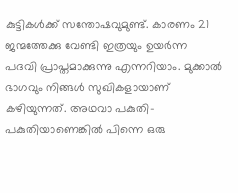കുട്ടികൾക്ക് സന്തോഷവുമുണ്ട്. കാരണം 21 ജന്മത്തേക്കു വേണ്ടി ഇത്രയും ഉയർന്ന പദവി പ്രാപ്തമാക്കുന്നു എന്നറിയാം. മുക്കാൽ ഭാഗവും നിങ്ങൾ സുഖികളായാണ് കഴിയുന്നത്. അഥവാ പകുതി-പകുതിയാണെങ്കിൽ പിന്നെ ഒരു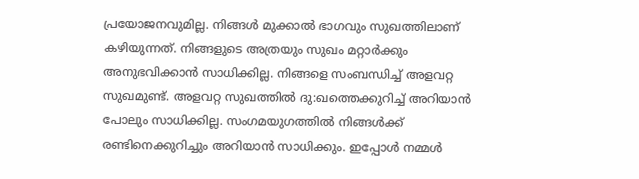പ്രയോജനവുമില്ല. നിങ്ങൾ മുക്കാൽ ഭാഗവും സുഖത്തിലാണ് കഴിയുന്നത്. നിങ്ങളുടെ അത്രയും സുഖം മറ്റാർക്കും അനുഭവിക്കാൻ സാധിക്കില്ല. നിങ്ങളെ സംബന്ധിച്ച് അളവറ്റ സുഖമുണ്ട്. അളവറ്റ സുഖത്തിൽ ദു:ഖത്തെക്കുറിച്ച് അറിയാൻ പോലും സാധിക്കില്ല. സംഗമയുഗത്തിൽ നിങ്ങൾക്ക് രണ്ടിനെക്കുറിച്ചും അറിയാൻ സാധിക്കും. ഇപ്പോൾ നമ്മൾ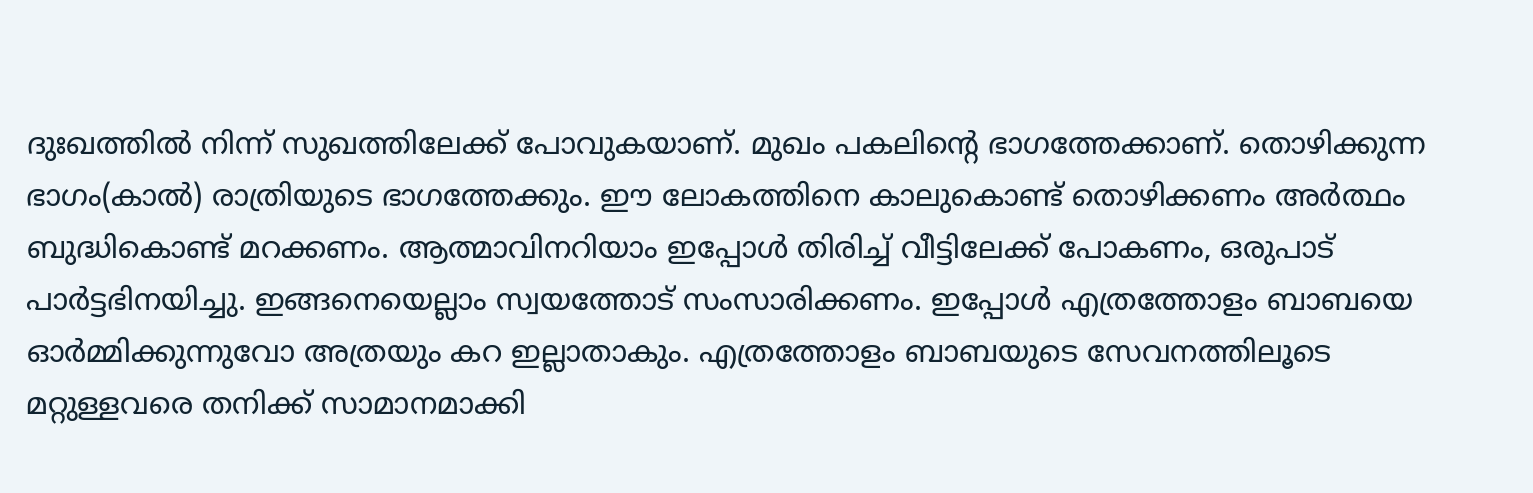ദുഃഖത്തിൽ നിന്ന് സുഖത്തിലേക്ക് പോവുകയാണ്. മുഖം പകലിന്റെ ഭാഗത്തേക്കാണ്. തൊഴിക്കുന്ന ഭാഗം(കാൽ) രാത്രിയുടെ ഭാഗത്തേക്കും. ഈ ലോകത്തിനെ കാലുകൊണ്ട് തൊഴിക്കണം അർത്ഥം ബുദ്ധികൊണ്ട് മറക്കണം. ആത്മാവിനറിയാം ഇപ്പോൾ തിരിച്ച് വീട്ടിലേക്ക് പോകണം, ഒരുപാട് പാർട്ടഭിനയിച്ചു. ഇങ്ങനെയെല്ലാം സ്വയത്തോട് സംസാരിക്കണം. ഇപ്പോൾ എത്രത്തോളം ബാബയെ ഓർമ്മിക്കുന്നുവോ അത്രയും കറ ഇല്ലാതാകും. എത്രത്തോളം ബാബയുടെ സേവനത്തിലൂടെ മറ്റുള്ളവരെ തനിക്ക് സാമാനമാക്കി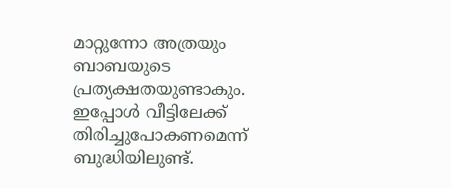മാറ്റുന്നോ അത്രയും ബാബയുടെ പ്രത്യക്ഷതയുണ്ടാകും. ഇപ്പോൾ വീട്ടിലേക്ക് തിരിച്ചുപോകണമെന്ന് ബുദ്ധിയിലുണ്ട്.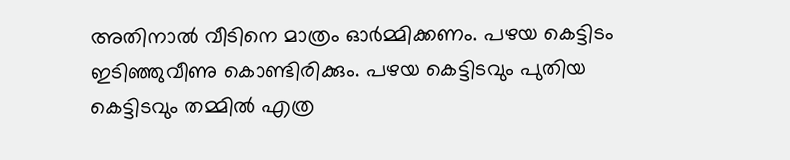അതിനാൽ വീടിനെ മാത്രം ഓർമ്മിക്കണം. പഴയ കെട്ടിടം ഇടിഞ്ഞുവീണു കൊണ്ടിരിക്കും. പഴയ കെട്ടിടവും പുതിയ കെട്ടിടവും തമ്മിൽ എത്ര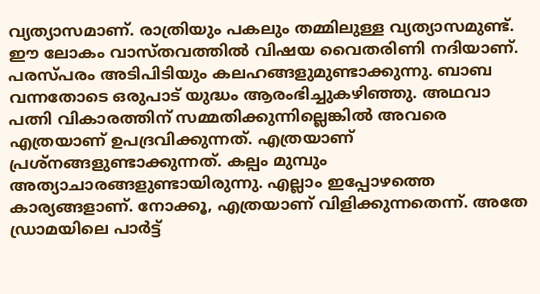വ്യത്യാസമാണ്. രാത്രിയും പകലും തമ്മിലുള്ള വ്യത്യാസമുണ്ട്. ഈ ലോകം വാസ്തവത്തിൽ വിഷയ വൈതരിണി നദിയാണ്. പരസ്പരം അടിപിടിയും കലഹങ്ങളുമുണ്ടാക്കുന്നു. ബാബ വന്നതോടെ ഒരുപാട് യുദ്ധം ആരംഭിച്ചുകഴിഞ്ഞു. അഥവാ പത്നി വികാരത്തിന് സമ്മതിക്കുന്നില്ലെങ്കിൽ അവരെ എത്രയാണ് ഉപദ്രവിക്കുന്നത്. എത്രയാണ് പ്രശ്നങ്ങളുണ്ടാക്കുന്നത്. കല്പം മുമ്പും അത്യാചാരങ്ങളുണ്ടായിരുന്നു. എല്ലാം ഇപ്പോഴത്തെ കാര്യങ്ങളാണ്. നോക്കൂ, എത്രയാണ് വിളിക്കുന്നതെന്ന്. അതേ ഡ്രാമയിലെ പാർട്ട്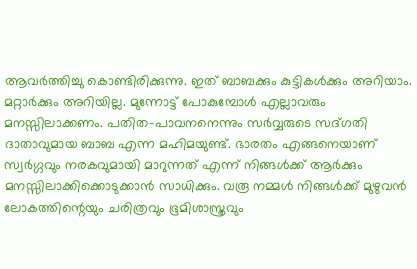ആവർത്തിച്ചു കൊണ്ടിരിക്കുന്നു. ഇത് ബാബക്കും കുട്ടികൾക്കും അറിയാം. മറ്റാർക്കും അറിയില്ല. മുന്നോട്ട് പോകുമ്പോൾ എല്ലാവരും മനസ്സിലാക്കണം. പതിത-പാവനനെന്നും സർവ്വരുടെ സദ്ഗതി ദാതാവുമായ ബാബ എന്ന മഹിമയുണ്ട്. ഭാരതം എങ്ങനെയാണ് സ്വർഗ്ഗവും നരകവുമായി മാറുന്നത് എന്ന് നിങ്ങൾക്ക് ആർക്കും മനസ്സിലാക്കിക്കൊടുക്കാൻ സാധിക്കും. വരൂ നമ്മൾ നിങ്ങൾക്ക് മുഴുവൻ ലോകത്തിന്റെയും ചരിത്രവും ഭൂമിശാസ്ത്രവും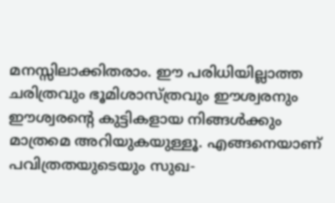മനസ്സിലാക്കിതരാം. ഈ പരിധിയില്ലാത്ത ചരിത്രവും ഭൂമിശാസ്ത്രവും ഈശ്വരനും ഈശ്വരന്റെ കുട്ടികളായ നിങ്ങൾക്കും മാത്രമെ അറിയുകയുള്ളൂ. എങ്ങനെയാണ് പവിത്രതയുടെയും സുഖ-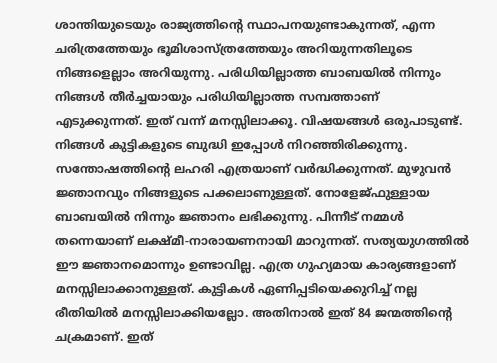ശാന്തിയുടെയും രാജ്യത്തിന്റെ സ്ഥാപനയുണ്ടാകുന്നത്, എന്ന ചരിത്രത്തേയും ഭൂമിശാസ്ത്രത്തേയും അറിയുന്നതിലൂടെ നിങ്ങളെല്ലാം അറിയുന്നു. പരിധിയില്ലാത്ത ബാബയിൽ നിന്നും നിങ്ങൾ തീർച്ചയായും പരിധിയില്ലാത്ത സമ്പത്താണ് എടുക്കുന്നത്. ഇത് വന്ന് മനസ്സിലാക്കൂ. വിഷയങ്ങൾ ഒരുപാടുണ്ട്. നിങ്ങൾ കുട്ടികളുടെ ബുദ്ധി ഇപ്പോൾ നിറഞ്ഞിരിക്കുന്നു. സന്തോഷത്തിന്റെ ലഹരി എത്രയാണ് വർദ്ധിക്കുന്നത്. മുഴുവൻ ജ്ഞാനവും നിങ്ങളുടെ പക്കലാണുള്ളത്. നോളേജ്ഫുള്ളായ ബാബയിൽ നിന്നും ജ്ഞാനം ലഭിക്കുന്നു. പിന്നീട് നമ്മൾ തന്നെയാണ് ലക്ഷ്മീ-നാരായണനായി മാറുന്നത്. സത്യയുഗത്തിൽ ഈ ജ്ഞാനമൊന്നും ഉണ്ടാവില്ല. എത്ര ഗുഹ്യമായ കാര്യങ്ങളാണ് മനസ്സിലാക്കാനുള്ളത്. കുട്ടികൾ ഏണിപ്പടിയെക്കുറിച്ച് നല്ല രീതിയിൽ മനസ്സിലാക്കിയല്ലോ. അതിനാൽ ഇത് 84 ജന്മത്തിന്റെ ചക്രമാണ്. ഇത്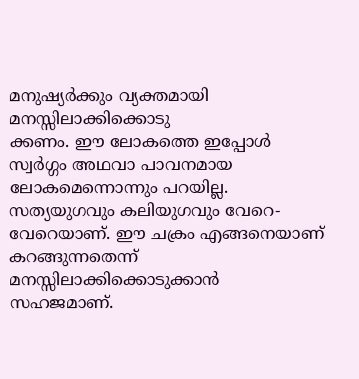മനുഷ്യർക്കും വ്യക്തമായി മനസ്സിലാക്കിക്കൊടു
ക്കണം. ഈ ലോകത്തെ ഇപ്പോൾ സ്വർഗ്ഗം അഥവാ പാവനമായ ലോകമെന്നൊന്നും പറയില്ല. സത്യയുഗവും കലിയുഗവും വേറെ-വേറെയാണ്. ഈ ചക്രം എങ്ങനെയാണ് കറങ്ങുന്നതെന്ന് മനസ്സിലാക്കിക്കൊടുക്കാൻ സഹജമാണ്.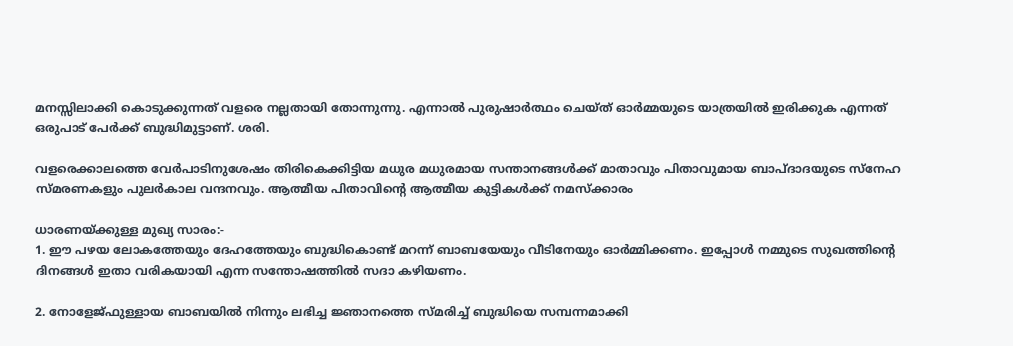മനസ്സിലാക്കി കൊടുക്കുന്നത് വളരെ നല്ലതായി തോന്നുന്നു. എന്നാൽ പുരുഷാർത്ഥം ചെയ്ത് ഓർമ്മയുടെ യാത്രയിൽ ഇരിക്കുക എന്നത് ഒരുപാട് പേർക്ക് ബുദ്ധിമുട്ടാണ്. ശരി.

വളരെക്കാലത്തെ വേർപാടിനുശേഷം തിരികെക്കിട്ടിയ മധുര മധുരമായ സന്താനങ്ങൾക്ക് മാതാവും പിതാവുമായ ബാപ്ദാദയുടെ സ്നേഹ സ്മരണകളും പുലർകാല വന്ദനവും. ആത്മീയ പിതാവിന്റെ ആത്മീയ കുട്ടികൾക്ക് നമസ്ക്കാരം

ധാരണയ്ക്കുള്ള മുഖ്യ സാരം:-
1. ഈ പഴയ ലോകത്തേയും ദേഹത്തേയും ബുദ്ധികൊണ്ട് മറന്ന് ബാബയേയും വീടിനേയും ഓർമ്മിക്കണം. ഇപ്പോൾ നമ്മുടെ സുഖത്തിന്റെ ദിനങ്ങൾ ഇതാ വരികയായി എന്ന സന്തോഷത്തിൽ സദാ കഴിയണം.

2. നോളേജ്ഫുള്ളായ ബാബയിൽ നിന്നും ലഭിച്ച ജ്ഞാനത്തെ സ്മരിച്ച് ബുദ്ധിയെ സമ്പന്നമാക്കി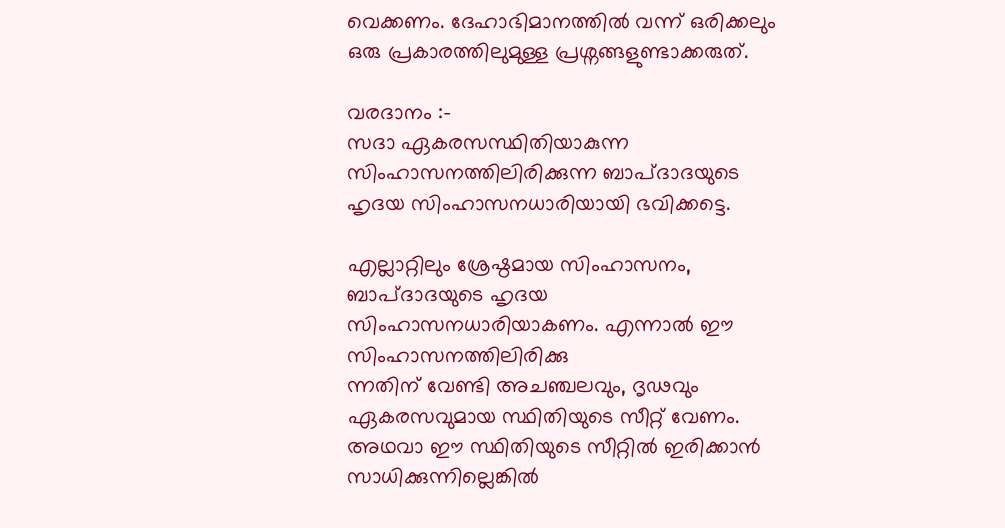വെക്കണം. ദേഹാഭിമാനത്തിൽ വന്ന് ഒരിക്കലും ഒരു പ്രകാരത്തിലുമുള്ള പ്രശ്നങ്ങളുണ്ടാക്കരുത്.

വരദാനം :-
സദാ ഏകരസസ്ഥിതിയാകുന്ന സിംഹാസനത്തിലിരിക്കുന്ന ബാപ്ദാദയുടെ ഹൃദയ സിംഹാസനധാരിയായി ഭവിക്കട്ടെ.

എല്ലാറ്റിലും ശ്രേഷ്ഠമായ സിംഹാസനം, ബാപ്ദാദയുടെ ഹൃദയ സിംഹാസനധാരിയാകണം. എന്നാൽ ഈ സിംഹാസനത്തിലിരിക്കു
ന്നതിന് വേണ്ടി അചഞ്ചലവും, ദൃഢവും ഏകരസവുമായ സ്ഥിതിയുടെ സീറ്റ് വേണം. അഥവാ ഈ സ്ഥിതിയുടെ സീറ്റിൽ ഇരിക്കാൻ സാധിക്കുന്നില്ലെങ്കിൽ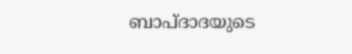ബാപ്ദാദയുടെ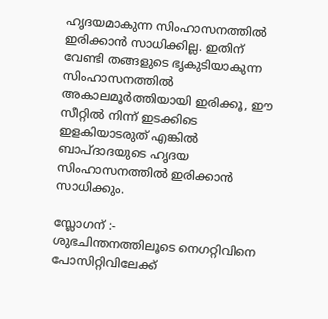ഹൃദയമാകുന്ന സിംഹാസനത്തിൽ ഇരിക്കാൻ സാധിക്കില്ല. ഇതിന് വേണ്ടി തങ്ങളുടെ ഭൃകുടിയാകുന്ന സിംഹാസനത്തിൽ അകാലമൂർത്തിയായി ഇരിക്കൂ, ഈ സീറ്റിൽ നിന്ന് ഇടക്കിടെ ഇളകിയാടരുത് എങ്കിൽ ബാപ്ദാദയുടെ ഹൃദയ സിംഹാസനത്തിൽ ഇരിക്കാൻ സാധിക്കും.

സ്ലോഗന് :-
ശുഭചിന്തനത്തിലൂടെ നെഗറ്റിവിനെ പോസിറ്റിവിലേക്ക്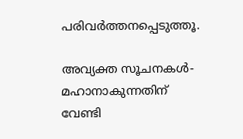പരിവർത്തനപ്പെടുത്തൂ.

അവ്യക്ത സൂചനകൾ- മഹാനാകുന്നതിന് വേണ്ടി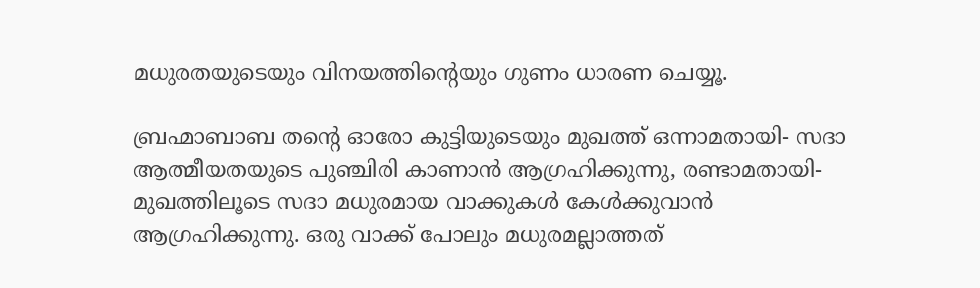മധുരതയുടെയും വിനയത്തിന്റെയും ഗുണം ധാരണ ചെയ്യൂ.

ബ്രഹ്മാബാബ തന്റെ ഓരോ കുട്ടിയുടെയും മുഖത്ത് ഒന്നാമതായി- സദാ ആത്മീയതയുടെ പുഞ്ചിരി കാണാൻ ആഗ്രഹിക്കുന്നു, രണ്ടാമതായി- മുഖത്തിലൂടെ സദാ മധുരമായ വാക്കുകൾ കേൾക്കുവാൻ ആഗ്രഹിക്കുന്നു. ഒരു വാക്ക് പോലും മധുരമല്ലാത്തത്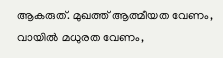ആകരുത്. മുഖത്ത് ആത്മീയത വേണം, വായിൽ മധുരത വേണം,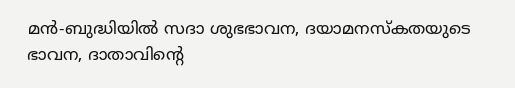മൻ-ബുദ്ധിയിൽ സദാ ശുഭഭാവന, ദയാമനസ്കതയുടെ ഭാവന, ദാതാവിന്റെ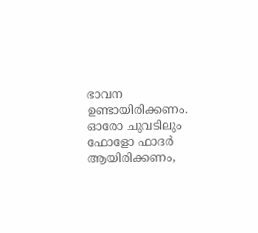ഭാവന ഉണ്ടായിരിക്കണം. ഓരോ ചുവടിലും ഫോളോ ഫാദർ ആയിരിക്കണം,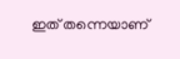ഇത് തന്നെയാണ്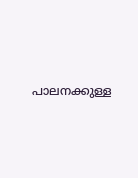പാലനക്കുള്ള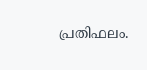പ്രതിഫലം.